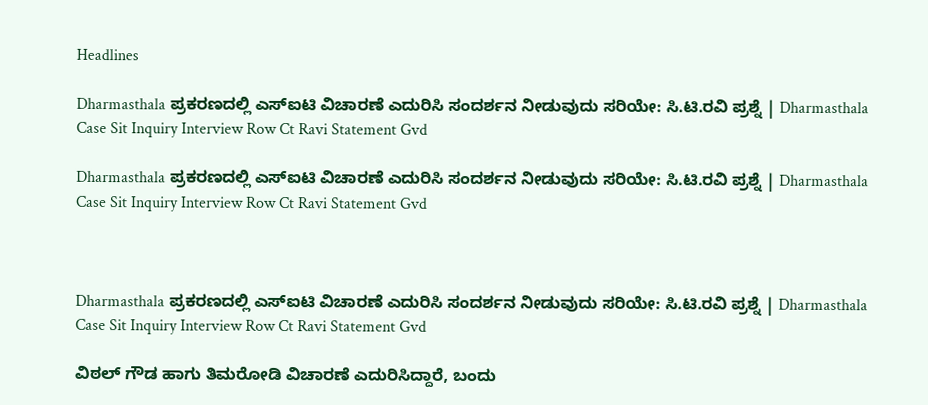Headlines

Dharmasthala ಪ್ರಕರಣದಲ್ಲಿ ಎಸ್‌ಐಟಿ ವಿಚಾರಣೆ ಎದುರಿಸಿ ಸಂದರ್ಶನ ನೀಡುವುದು ಸರಿಯೇ: ಸಿ.ಟಿ.ರವಿ ಪ್ರಶ್ನೆ | Dharmasthala Case Sit Inquiry Interview Row Ct Ravi Statement Gvd

Dharmasthala ಪ್ರಕರಣದಲ್ಲಿ ಎಸ್‌ಐಟಿ ವಿಚಾರಣೆ ಎದುರಿಸಿ ಸಂದರ್ಶನ ನೀಡುವುದು ಸರಿಯೇ: ಸಿ.ಟಿ.ರವಿ ಪ್ರಶ್ನೆ | Dharmasthala Case Sit Inquiry Interview Row Ct Ravi Statement Gvd



Dharmasthala ಪ್ರಕರಣದಲ್ಲಿ ಎಸ್‌ಐಟಿ ವಿಚಾರಣೆ ಎದುರಿಸಿ ಸಂದರ್ಶನ ನೀಡುವುದು ಸರಿಯೇ: ಸಿ.ಟಿ.ರವಿ ಪ್ರಶ್ನೆ | Dharmasthala Case Sit Inquiry Interview Row Ct Ravi Statement Gvd

ವಿಠಲ್ ಗೌಡ ಹಾಗು ತಿಮರೋಡಿ ವಿಚಾರಣೆ ಎದುರಿಸಿದ್ದಾರೆ, ಬಂದು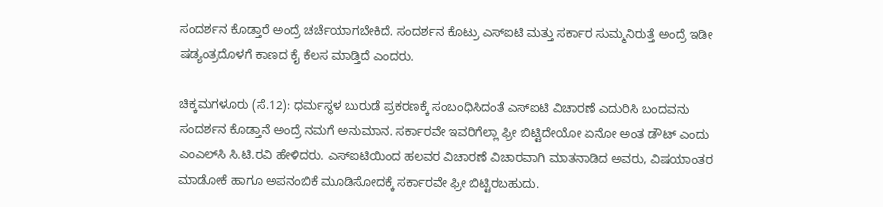ಸಂದರ್ಶನ ಕೊಡ್ತಾರೆ ಅಂದ್ರೆ ಚರ್ಚೆಯಾಗಬೇಕಿದೆ. ಸಂದರ್ಶನ ಕೊಟ್ರು ಎಸ್‌ಐಟಿ ಮತ್ತು ಸರ್ಕಾರ ಸುಮ್ಮನಿರುತ್ತೆ ಅಂದ್ರೆ ಇಡೀ ಷಡ್ಯಂತ್ರದೊಳಗೆ ಕಾಣದ ಕೈ ಕೆಲಸ ಮಾಡ್ತಿದೆ ಎಂದರು.

ಚಿಕ್ಕಮಗಳೂರು (ಸೆ.12): ಧರ್ಮಸ್ಥಳ ಬುರುಡೆ ಪ್ರಕರಣಕ್ಕೆ ಸಂಬಂಧಿಸಿದಂತೆ ಎಸ್‌ಐಟಿ ವಿಚಾರಣೆ ಎದುರಿಸಿ ಬಂದವನು ಸಂದರ್ಶನ ಕೊಡ್ತಾನೆ ಅಂದ್ರೆ ನಮಗೆ ಅನುಮಾನ. ಸರ್ಕಾರವೇ ಇವರಿಗೆಲ್ಲಾ ಫ್ರೀ ಬಿಟ್ಟಿದೇಯೋ ಏನೋ ಅಂತ ಡೌಟ್ ಎಂದು ಎಂಎಲ್‌ಸಿ ಸಿ.ಟಿ.ರವಿ ಹೇಳಿದರು. ಎಸ್‌ಐಟಿಯಿಂದ ಹಲವರ ವಿಚಾರಣೆ ವಿಚಾರವಾಗಿ ಮಾತನಾಡಿದ ಅವರು, ವಿಷಯಾಂತರ ಮಾಡೋಕೆ ಹಾಗೂ ಅಪನಂಬಿಕೆ ಮೂಡಿಸೋದಕ್ಕೆ ಸರ್ಕಾರವೇ ಫ್ರೀ ಬಿಟ್ಟಿರಬಹುದು.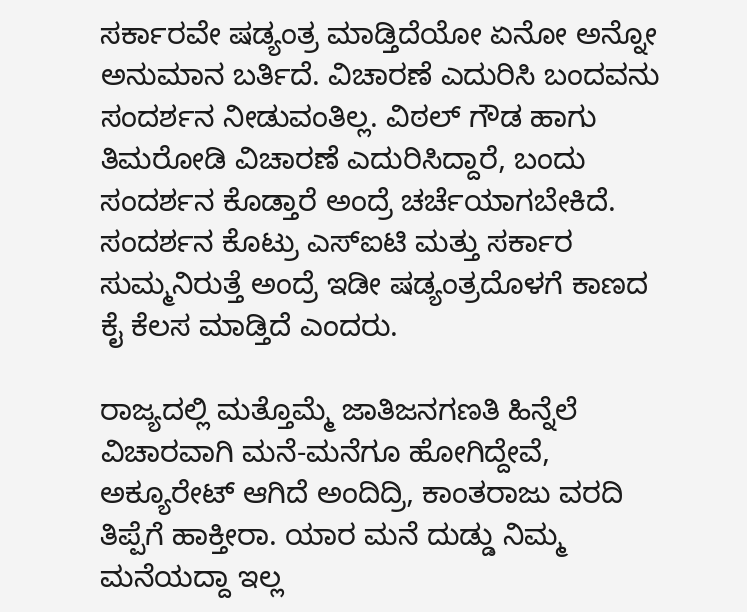ಸರ್ಕಾರವೇ ಷಡ್ಯಂತ್ರ ಮಾಡ್ತಿದೆಯೋ ಏನೋ ಅನ್ನೋ ಅನುಮಾನ ಬರ್ತಿದೆ. ವಿಚಾರಣೆ ಎದುರಿಸಿ ಬಂದವನು ಸಂದರ್ಶನ ನೀಡುವಂತಿಲ್ಲ. ವಿಠಲ್ ಗೌಡ ಹಾಗು ತಿಮರೋಡಿ ವಿಚಾರಣೆ ಎದುರಿಸಿದ್ದಾರೆ, ಬಂದು ಸಂದರ್ಶನ ಕೊಡ್ತಾರೆ ಅಂದ್ರೆ ಚರ್ಚೆಯಾಗಬೇಕಿದೆ. ಸಂದರ್ಶನ ಕೊಟ್ರು ಎಸ್‌ಐಟಿ ಮತ್ತು ಸರ್ಕಾರ ಸುಮ್ಮನಿರುತ್ತೆ ಅಂದ್ರೆ ಇಡೀ ಷಡ್ಯಂತ್ರದೊಳಗೆ ಕಾಣದ ಕೈ ಕೆಲಸ ಮಾಡ್ತಿದೆ ಎಂದರು.

ರಾಜ್ಯದಲ್ಲಿ ಮತ್ತೊಮ್ಮೆ ಜಾತಿಜನಗಣತಿ ಹಿನ್ನೆಲೆ ವಿಚಾರವಾಗಿ ಮನೆ-ಮನೆಗೂ ಹೋಗಿದ್ದೇವೆ, ಅಕ್ಯೂರೇಟ್ ಆಗಿದೆ ಅಂದಿದ್ರಿ, ಕಾಂತರಾಜು ವರದಿ ತಿಪ್ಪೆಗೆ ಹಾಕ್ತೀರಾ. ಯಾರ ಮನೆ ದುಡ್ಡು ನಿಮ್ಮ ಮನೆಯದ್ದಾ ಇಲ್ಲ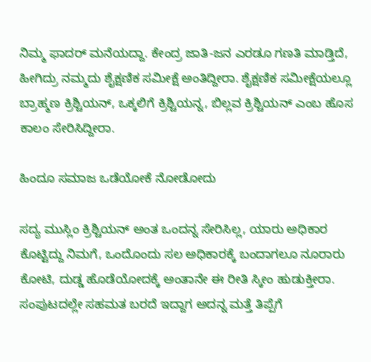ನಿಮ್ಮ ಫಾದರ್ ಮನೆಯದ್ದಾ. ಕೇಂದ್ರ ಜಾತಿ-ಜನ ಎರಡೂ ಗಣತಿ ಮಾಡ್ತಿದೆ, ಹೀಗಿದ್ರು ನಮ್ಮದು ಶೈಕ್ಷಣಿಕ ಸಮೀಕ್ಷೆ ಅಂತಿದ್ದೀರಾ. ಶೈಕ್ಷಣಿಕ ಸಮೀಕ್ಷೆಯಲ್ಲೂ ಬ್ರಾಹ್ಮಣ ಕ್ರಿಶ್ಚಿಯನ್, ಒಕ್ಕಲಿಗೆ ಕ್ರಿಶ್ಚಿಯನ್ನ, ಬಿಲ್ಲವ ಕ್ರಿಶ್ಚಿಯನ್ ಎಂಬ ಹೊಸ ಕಾಲಂ ಸೇರಿಸಿದ್ದೀರಾ.

ಹಿಂದೂ ಸಮಾಜ ಒಡೆಯೋಕೆ ನೋಡೋದು

ಸದ್ಯ ಮುಸ್ಲಿಂ ಕ್ರಿಶ್ಚಿಯನ್ ಅಂತ ಒಂದನ್ನ ಸೇರಿಸಿಲ್ಲ, ಯಾರು ಅಧಿಕಾರ ಕೊಟ್ಟಿದ್ದು ನಿಮಗೆ, ಒಂದೊಂದು ಸಲ ಅಧಿಕಾರಕ್ಕೆ ಬಂದಾಗಲೂ ನೂರಾರು ಕೋಟಿ, ದುಡ್ಡ ಹೊಡೆಯೋದಕ್ಕೆ ಅಂತಾನೇ ಈ ರೀತಿ ಸ್ಕೀಂ ಹುಡುಕ್ತೀರಾ. ಸಂಪುಟದಲ್ಲೇ ಸಹಮತ ಬರದೆ ಇದ್ದಾಗ ಅದನ್ನ ಮತ್ತೆ ತಿಪ್ಪೆಗೆ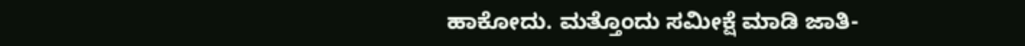ಹಾಕೋದು. ಮತ್ತೊಂದು ಸಮೀಕ್ಷೆ ಮಾಡಿ ಜಾತಿ-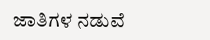ಜಾತಿಗಳ ನಡುವೆ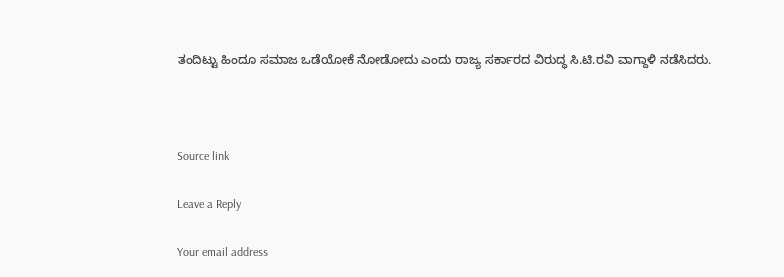ತಂದಿಟ್ಟು ಹಿಂದೂ ಸಮಾಜ ಒಡೆಯೋಕೆ ನೋಡೋದು ಎಂದು ರಾಜ್ಯ ಸರ್ಕಾರದ ವಿರುದ್ಧ ಸಿ.ಟಿ.ರವಿ ವಾಗ್ದಾಳಿ ನಡೆಸಿದರು.



Source link

Leave a Reply

Your email address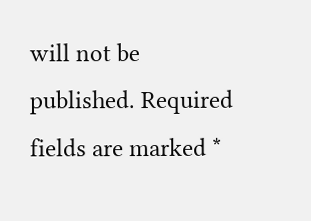will not be published. Required fields are marked *